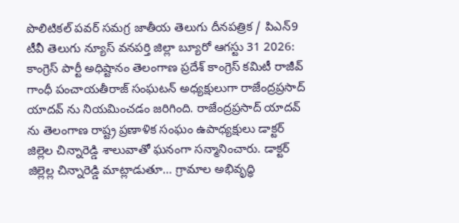పొలిటికల్ పవర్ సమగ్ర జాతీయ తెలుగు దీనపత్రిక / పిఎన్9 టీవీ తెలుగు న్యూస్ వనపర్తి జిల్లా బ్యూరో ఆగస్టు 31 2026: కాంగ్రెస్ పార్టీ అధిష్టానం తెలంగాణ ప్రదేశ్ కాంగ్రెస్ కమిటీ రాజీవ్ గాంధీ పంచాయతీరాజ్ సంఘటన్ అధ్యక్షులుగా రాజేంద్రప్రసాద్ యాదవ్ ను నియమించడం జరిగింది. రాజేంద్రప్రసాద్ యాదవ్ ను తెలంగాణ రాష్ట్ర ప్రణాళిక సంఘం ఉపాధ్యక్షులు డాక్టర్ జిల్లెల చిన్నారెడ్డి శాలువాతో ఘనంగా సన్మానించారు. డాక్టర్ జిల్లెల్ల చిన్నారెడ్డి మాట్లాడుతూ… గ్రామాల అభివృద్ధి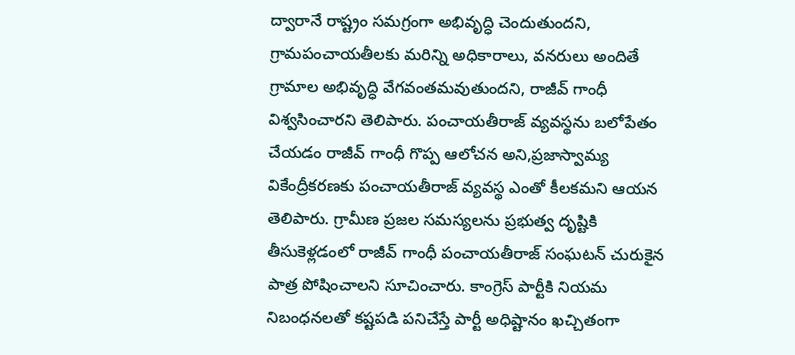ద్వారానే రాష్ట్రం సమగ్రంగా అభివృద్ధి చెందుతుందని, గ్రామపంచాయతీలకు మరిన్ని అధికారాలు, వనరులు అందితే గ్రామాల అభివృద్ధి వేగవంతమవుతుందని, రాజీవ్ గాంధీ విశ్వసించారని తెలిపారు. పంచాయతీరాజ్ వ్యవస్థను బలోపేతం చేయడం రాజీవ్ గాంధీ గొప్ప ఆలోచన అని,ప్రజాస్వామ్య వికేంద్రీకరణకు పంచాయతీరాజ్ వ్యవస్థ ఎంతో కీలకమని ఆయన తెలిపారు. గ్రామీణ ప్రజల సమస్యలను ప్రభుత్వ దృష్టికి తీసుకెళ్లడంలో రాజీవ్ గాంధీ పంచాయతీరాజ్ సంఘటన్ చురుకైన పాత్ర పోషించాలని సూచించారు. కాంగ్రెస్ పార్టీకి నియమ నిబంధనలతో కష్టపడి పనిచేస్తే పార్టీ అధిష్టానం ఖచ్చితంగా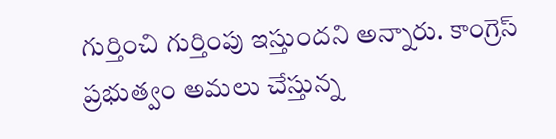గుర్తించి గుర్తింపు ఇస్తుందని అన్నారు. కాంగ్రెస్ ప్రభుత్వం అమలు చేస్తున్న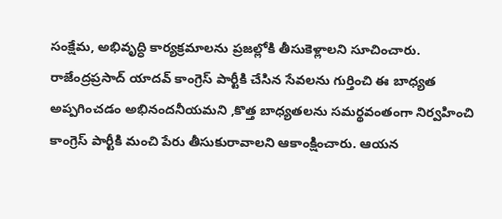సంక్షేమ, అభివృద్ధి కార్యక్రమాలను ప్రజల్లోకి తీసుకెళ్లాలని సూచించారు. రాజేంద్రప్రసాద్ యాదవ్ కాంగ్రెస్ పార్టీకి చేసిన సేవలను గుర్తించి ఈ బాధ్యత అప్పగించడం అభినందనీయమని ,కొత్త బాధ్యతలను సమర్థవంతంగా నిర్వహించి కాంగ్రెస్ పార్టీకి మంచి పేరు తీసుకురావాలని ఆకాంక్షించారు. ఆయన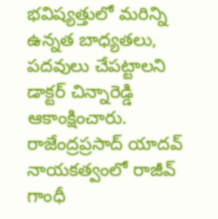భవిష్యత్తులో మరిన్ని ఉన్నత బాధ్యతలు, పదవులు చేపట్టాలని డాక్టర్ చిన్నారెడ్డి ఆకాంక్షించారు. రాజేంద్రప్రసాద్ యాదవ్ నాయకత్వంలో రాజీవ్ గాంధీ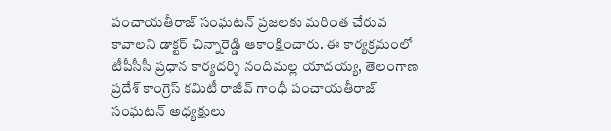పంచాయతీరాజ్ సంఘటన్ ప్రజలకు మరింత చేరువ కావాలని డాక్టర్ చిన్నారెడ్డి ఆకాంక్షించారు. ఈ కార్యక్రమంలో టీపీసీసీ ప్రధాన కార్యదర్శి నందిమల్ల యాదయ్య, తెలంగాణ ప్రదేశ్ కాంగ్రెస్ కమిటీ రాజీవ్ గాంధీ పంచాయతీరాజ్ సంఘటన్ అధ్యక్షులు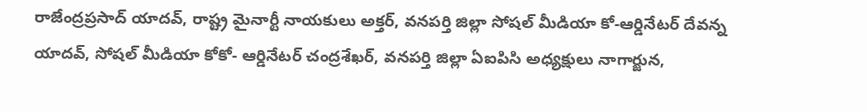రాజేంద్రప్రసాద్ యాదవ్, రాష్ట్ర మైనార్టీ నాయకులు అక్తర్, వనపర్తి జిల్లా సోషల్ మీడియా కో-ఆర్డినేటర్ దేవన్న యాదవ్, సోషల్ మీడియా కోకో- ఆర్డినేటర్ చంద్రశేఖర్, వనపర్తి జిల్లా ఏఐపిసి అధ్యక్షులు నాగార్జున,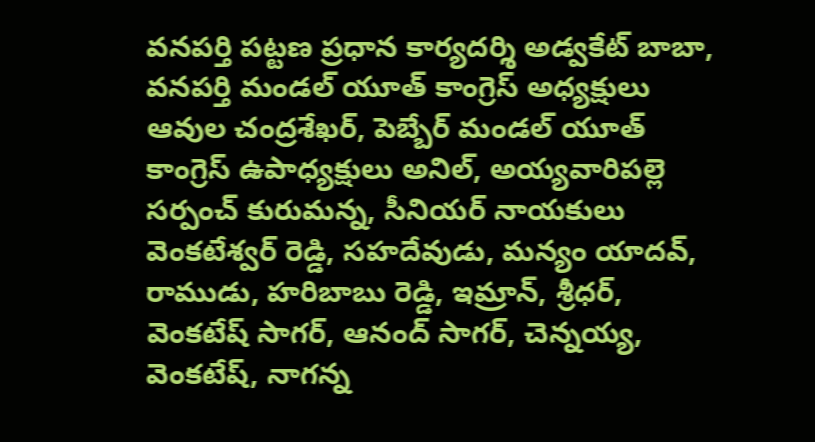వనపర్తి పట్టణ ప్రధాన కార్యదర్శి అడ్వకేట్ బాబా, వనపర్తి మండల్ యూత్ కాంగ్రెస్ అధ్యక్షులు ఆవుల చంద్రశేఖర్, పెబ్బేర్ మండల్ యూత్ కాంగ్రెస్ ఉపాధ్యక్షులు అనిల్, అయ్యవారిపల్లె సర్పంచ్ కురుమన్న, సీనియర్ నాయకులు వెంకటేశ్వర్ రెడ్డి, సహదేవుడు, మన్యం యాదవ్, రాముడు, హరిబాబు రెడ్డి, ఇమ్రాన్, శ్రీధర్, వెంకటేష్ సాగర్, ఆనంద్ సాగర్, చెన్నయ్య, వెంకటేష్, నాగన్న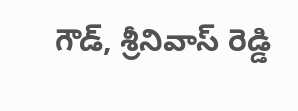గౌడ్, శ్రీనివాస్ రెడ్డి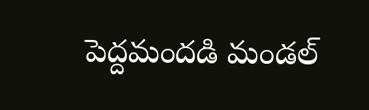పెద్దమందడి మండల్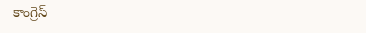కాంగ్రెస్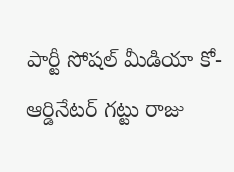పార్టీ సోషల్ మీడియా కో-ఆర్డినేటర్ గట్టు రాజు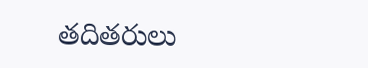తదితరులు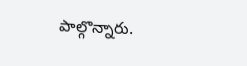పాల్గొన్నారు.